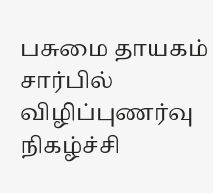பசுமை தாயகம் சார்பில் விழிப்புணர்வு நிகழ்ச்சி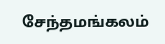சேந்தமங்கலம்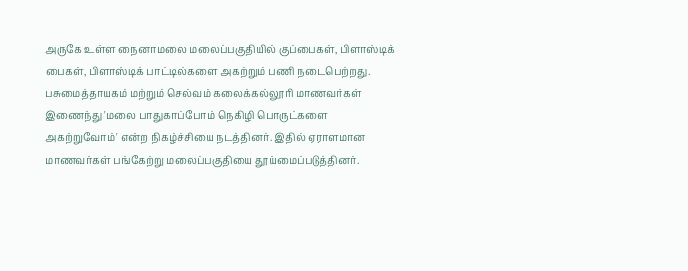அருகே உள்ள நைனாமலை மலைப்பகுதியில் குப்பைகள், பிளாஸ்டிக் பைகள், பிளாஸ்டிக் பாட்டில்களை அகற்றும் பணி நடைபெற்றது. பசுமைத்தாயகம் மற்றும் செல்வம் கலைக்கல்லூரி மாணவர்கள் இணைந்து 'மலை பாதுகாப்போம் நெகிழி பொருட்களை அகற்றுவோம்' என்ற நிகழ்ச்சியை நடத்தினர். இதில் ஏராளமான மாணவர்கள் பங்கேற்று மலைப்பகுதியை தூய்மைப்படுத்தினர்.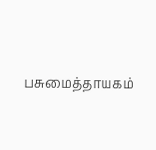பசுமைத்தாயகம்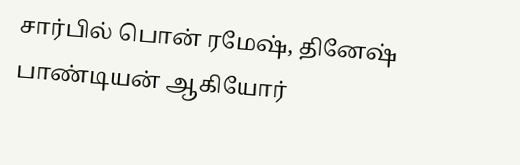சார்பில் பொன் ரமேஷ், தினேஷ் பாண்டியன் ஆகியோர்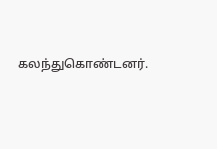கலந்துகொண்டனர்.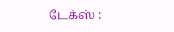டேக்ஸ் :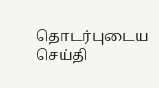தொடர்புடைய செய்தி